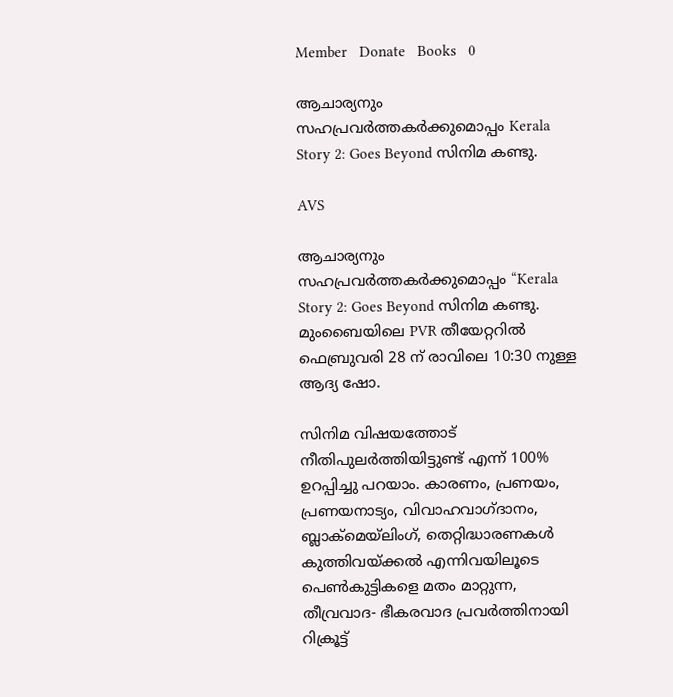Member   Donate   Books   0

ആചാര്യനും സഹപ്രവർത്തകർക്കുമൊപ്പം Kerala Story 2: Goes Beyond സിനിമ കണ്ടു.

AVS

ആചാര്യനും സഹപ്രവർത്തകർക്കുമൊപ്പം “Kerala Story 2: Goes Beyond സിനിമ കണ്ടു. മുംബൈയിലെ PVR തീയേറ്ററിൽ ഫെബ്രുവരി 28 ന് രാവിലെ 10:30 നുള്ള ആദ്യ ഷോ.

സിനിമ വിഷയത്തോട് നീതിപുലർത്തിയിട്ടുണ്ട് എന്ന് 100% ഉറപ്പിച്ചു പറയാം. കാരണം, പ്രണയം, പ്രണയനാട്യം, വിവാഹവാഗ്ദാനം, ബ്ലാക്‌മെയ്ലിംഗ്, തെറ്റിദ്ധാരണകൾ കുത്തിവയ്‌ക്കൽ എന്നിവയിലൂടെ പെൺകുട്ടികളെ മതം മാറ്റുന്ന, തീവ്രവാദ- ഭീകരവാദ പ്രവർത്തിനായി റിക്രൂട്ട്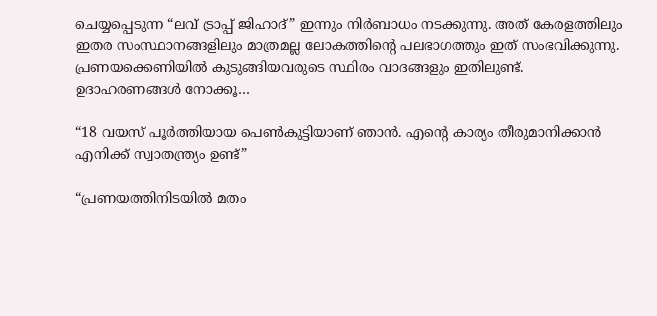ചെയ്യപ്പെടുന്ന “ലവ് ട്രാപ്പ് ജിഹാദ്” ഇന്നും നിർബാധം നടക്കുന്നു. അത് കേരളത്തിലും ഇതര സംസ്ഥാനങ്ങളിലും മാത്രമല്ല ലോകത്തിന്റെ പലഭാഗത്തും ഇത്‌ സംഭവിക്കുന്നു.
പ്രണയക്കെണിയിൽ കുടുങ്ങിയവരുടെ സ്ഥിരം വാദങ്ങളും ഇതിലുണ്ട്.
ഉദാഹരണങ്ങൾ നോക്കൂ…

“18 വയസ് പൂർത്തിയായ പെൺകുട്ടിയാണ് ഞാൻ. എൻ്റെ കാര്യം തീരുമാനിക്കാൻ എനിക്ക് സ്വാതന്ത്ര്യം ഉണ്ട്”

“പ്രണയത്തിനിടയിൽ മതം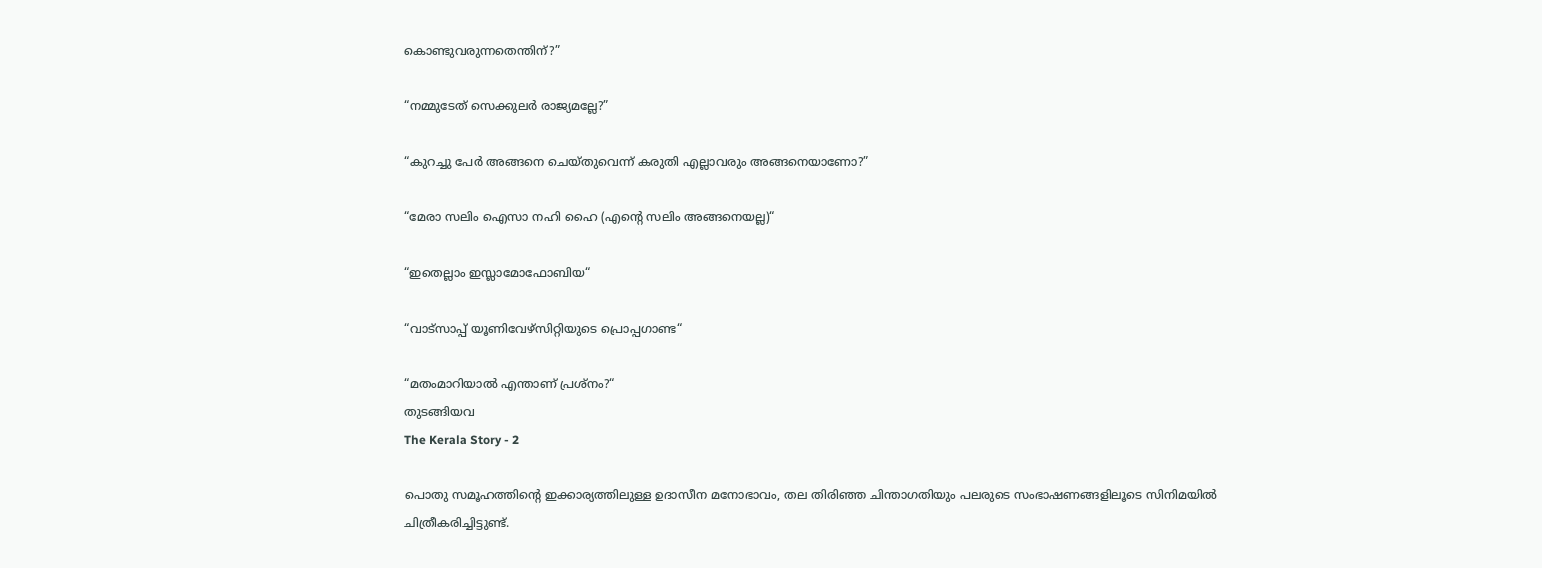കൊണ്ടുവരുന്നതെന്തിന്?”

“നമ്മുടേത് സെക്കുലർ രാജ്യമല്ലേ?”

“കുറച്ചു പേർ അങ്ങനെ ചെയ്തുവെന്ന് കരുതി എല്ലാവരും അങ്ങനെയാണോ?”

“മേരാ സലിം ഐസാ നഹി ഹൈ (എൻ്റെ സലിം അങ്ങനെയല്ല)“

“ഇതെല്ലാം ഇസ്ലാമോഫോബിയ“

“വാട്സാപ്പ് യൂണിവേഴ്സിറ്റിയുടെ പ്രൊപ്പഗാണ്ട“

“മതംമാറിയാൽ എന്താണ് പ്രശ്നം?“
തുടങ്ങിയവ
The Kerala Story - 2

പൊതു സമൂഹത്തിൻ്റെ ഇക്കാര്യത്തിലുള്ള ഉദാസീന മനോഭാവം, തല തിരിഞ്ഞ ചിന്താഗതിയും പലരുടെ സംഭാഷണങ്ങളിലൂടെ സിനിമയിൽ ചിത്രീകരിച്ചിട്ടുണ്ട്.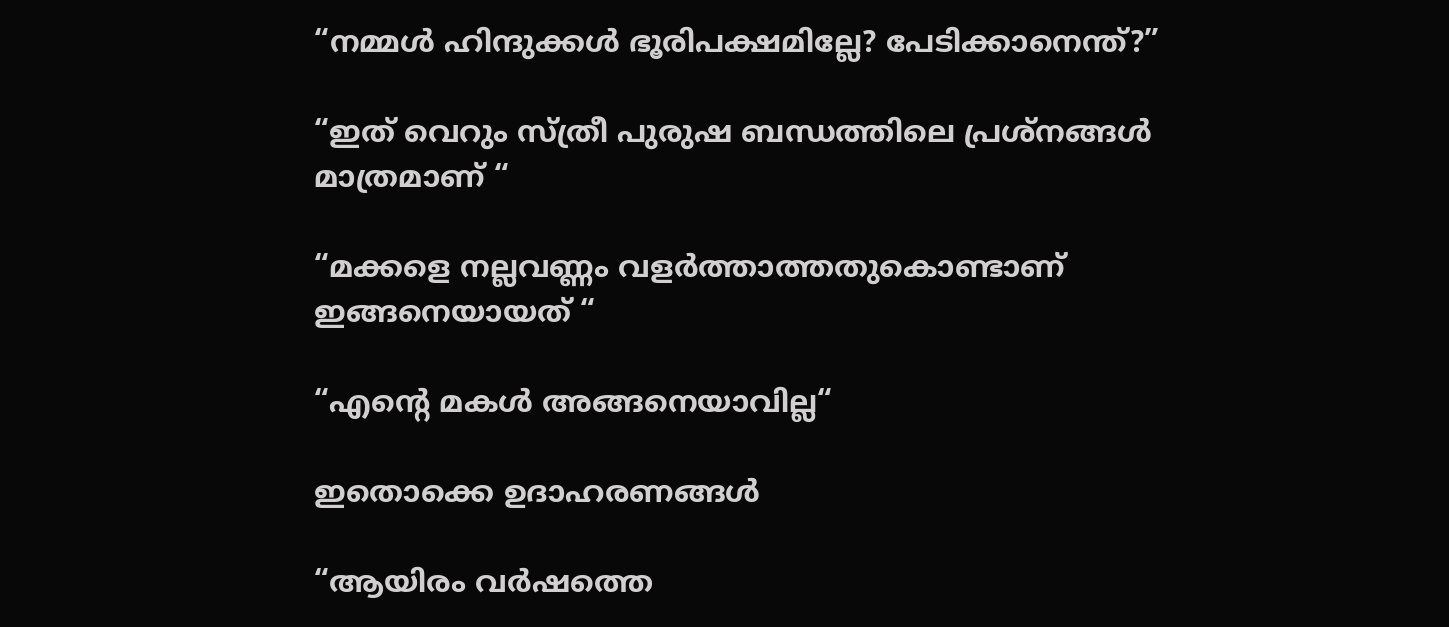“നമ്മൾ ഹിന്ദുക്കൾ ഭൂരിപക്ഷമില്ലേ? പേടിക്കാനെന്ത്?”

“ഇത് വെറും സ്ത്രീ പുരുഷ ബന്ധത്തിലെ പ്രശ്നങ്ങൾ മാത്രമാണ് “

“മക്കളെ നല്ലവണ്ണം വളർത്താത്തതുകൊണ്ടാണ് ഇങ്ങനെയായത് “

“എൻ്റെ മകൾ അങ്ങനെയാവില്ല“

ഇതൊക്കെ ഉദാഹരണങ്ങൾ

“ആയിരം വർഷത്തെ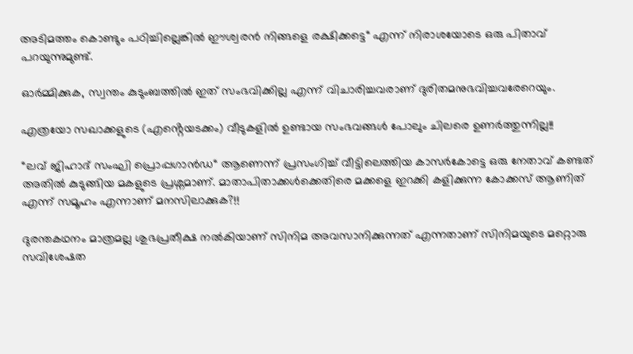അടിമത്തം കൊണ്ടും പഠിച്ചില്ലെങ്കിൽ ഈശ്വരൻ നിങ്ങളെ രക്ഷിക്കട്ടെ“ എന്ന് നിരാശയോടെ ഒരു പിതാവ് പറയുന്നുമുണ്ട്.

ഓർമ്മിക്കുക, സ്വന്തം കുടുംബത്തിൽ ഇത് സംഭവിക്കില്ല എന്ന് വിചാരിച്ചവരാണ് ദുരിതമനുഭവിച്ചവരേറെയും.

എത്രയോ സഖാക്കളുടെ (എൻ്റെയടക്കം) വീടുകളിൽ ഉണ്ടായ സംഭവങ്ങൾ പോലും ചിലരെ ഉണർത്തുന്നില്ല!!

“ലവ് ജിഹാദ് സംഘി പ്രൊപ്പഗാൻഡ“ ആണെന്ന് പ്രസംഗിച്ച് വീട്ടിലെത്തിയ കാസർകോട്ടെ ഒരു നേതാവ് കണ്ടത് അതിൽ കുടുങ്ങിയ മകളുടെ പ്രശ്നമാണ്. മാതാപിതാക്കൾക്കെതിരെ മക്കളെ ഇറക്കി കളിക്കുന്ന കോക്കസ് ആണിത് എന്ന് സമൂഹം എന്നാണ് മനസിലാക്കുക?!!

ദുരന്തകഥനം മാത്രമല്ല ശുഭപ്രതീക്ഷ നൽകിയാണ് സിനിമ അവസാനിക്കുന്നത് എന്നതാണ് സിനിമയുടെ മറ്റൊരു സവിശേഷത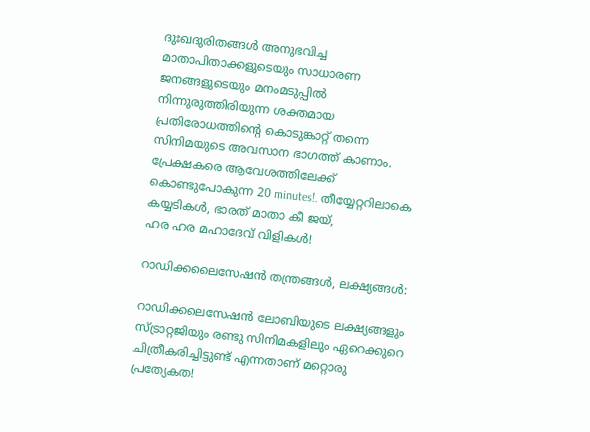ദുഃഖദുരിതങ്ങൾ അനുഭവിച്ച മാതാപിതാക്കളുടെയും സാധാരണ ജനങ്ങളുടെയും മനംമടുപ്പിൽ നിന്നുരുത്തിരിയുന്ന ശക്തമായ പ്രതിരോധത്തിന്റെ കൊടുങ്കാറ്റ് തന്നെ സിനിമയുടെ അവസാന ഭാഗത്ത് കാണാം. പ്രേക്ഷകരെ ആവേശത്തിലേക്ക് കൊണ്ടുപോകുന്ന 20 minutes!. തീയ്യേറ്ററിലാകെ കയ്യടികൾ, ഭാരത് മാതാ കീ ജയ്,
ഹര ഹര മഹാദേവ് വിളികൾ!

റാഡിക്കലൈസേഷൻ തന്ത്രങ്ങൾ, ലക്ഷ്യങ്ങൾ:

റാഡിക്കലെസേഷൻ ലോബിയുടെ ലക്ഷ്യങ്ങളും സ്ട്രാറ്റജിയും രണ്ടു സിനിമകളിലും ഏറെക്കുറെ ചിത്രീകരിച്ചിട്ടുണ്ട് എന്നതാണ് മറ്റൊരു പ്രത്യേകത!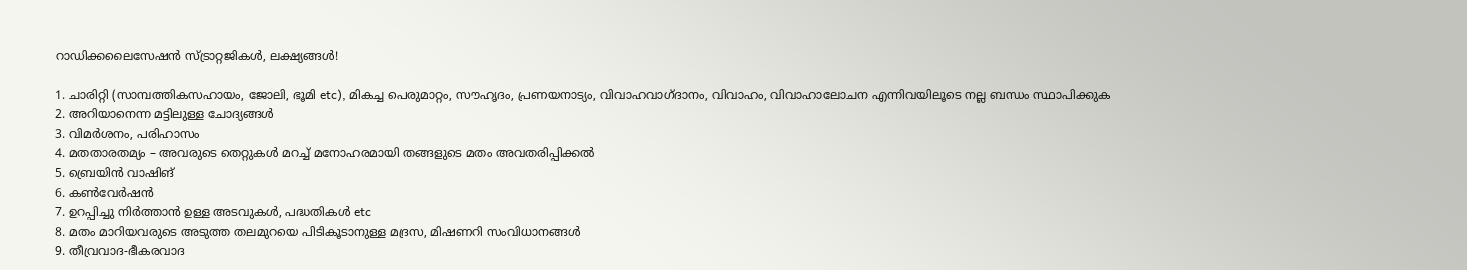റാഡിക്കലൈസേഷൻ സ്ട്രാറ്റജികൾ, ലക്ഷ്യങ്ങൾ!

1. ചാരിറ്റി (സാമ്പത്തികസഹായം, ജോലി, ഭൂമി etc), മികച്ച പെരുമാറ്റം, സൗഹൃദം, പ്രണയനാട്യം, വിവാഹവാഗ്ദാനം, വിവാഹം, വിവാഹാലോചന എന്നിവയിലൂടെ നല്ല ബന്ധം സ്ഥാപിക്കുക
2. അറിയാനെന്ന മട്ടിലുള്ള ചോദ്യങ്ങൾ
3. വിമർശനം, പരിഹാസം
4. മതതാരതമ്യം – അവരുടെ തെറ്റുകൾ മറച്ച് മനോഹരമായി തങ്ങളുടെ മതം അവതരിപ്പിക്കൽ
5. ബ്രെയിൻ വാഷിങ്
6. കൺവേർഷൻ
7. ഉറപ്പിച്ചു നിർത്താൻ ഉള്ള അടവുകൾ, പദ്ധതികൾ etc
8. മതം മാറിയവരുടെ അടുത്ത തലമുറയെ പിടികൂടാനുള്ള മദ്രസ, മിഷണറി സംവിധാനങ്ങൾ
9. തീവ്രവാദ-ഭീകരവാദ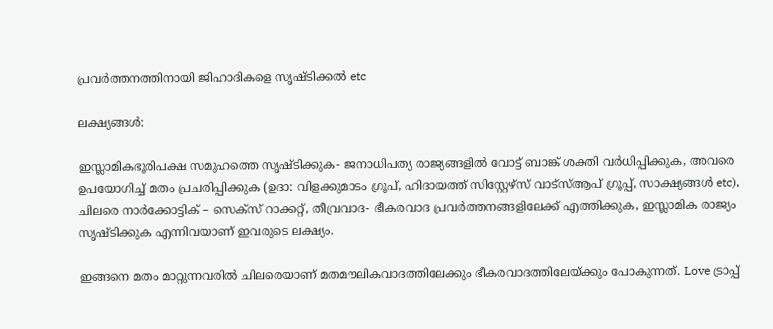പ്രവർത്തനത്തിനായി ജിഹാദികളെ സൃഷ്ടിക്കൽ etc

ലക്ഷ്യങ്ങൾ:

ഇസ്ലാമികഭൂരിപക്ഷ സമുഹത്തെ സൃഷ്ടിക്കുക- ജനാധിപത്യ രാജ്യങ്ങളിൽ വോട്ട് ബാങ്ക് ശക്തി വർധിപ്പിക്കുക, അവരെ ഉപയോഗിച്ച് മതം പ്രചരിപ്പിക്കുക (ഉദാ: വിളക്കുമാടം ഗ്രൂപ്, ഹിദായത്ത് സിസ്റ്റേഴ്സ് വാട്സ്ആപ് ഗ്രൂപ്പ്‌, സാക്ഷ്യങ്ങൾ etc), ചിലരെ നാർക്കോട്ടിക് – സെക്സ് റാക്കറ്റ്, തീവ്രവാദ- ഭീകരവാദ പ്രവർത്തനങ്ങളിലേക്ക് എത്തിക്കുക, ഇസ്ലാമിക രാജ്യം സൃഷ്ടിക്കുക എന്നിവയാണ് ഇവരുടെ ലക്ഷ്യം.

ഇങ്ങനെ മതം മാറ്റുന്നവരിൽ ചിലരെയാണ് മതമൗലികവാദത്തിലേക്കും ഭീകരവാദത്തിലേയ്ക്കും പോകുന്നത്. Love ട്രാപ്പ്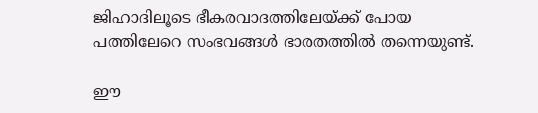ജിഹാദിലൂടെ ഭീകരവാദത്തിലേയ്ക്ക് പോയ പത്തിലേറെ സംഭവങ്ങൾ ഭാരതത്തിൽ തന്നെയുണ്ട്.

ഈ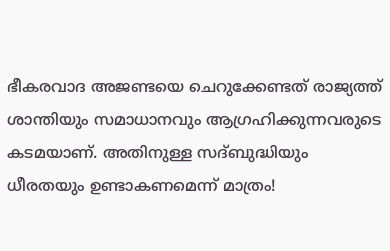ഭീകരവാദ അജണ്ടയെ ചെറുക്കേണ്ടത് രാജ്യത്ത് ശാന്തിയും സമാധാനവും ആഗ്രഹിക്കുന്നവരുടെ കടമയാണ്. അതിനുള്ള സദ്ബുദ്ധിയും ധീരതയും ഉണ്ടാകണമെന്ന് മാത്രം!